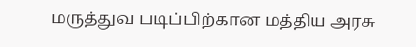மருத்துவ படிப்பிற்கான மத்திய அரசு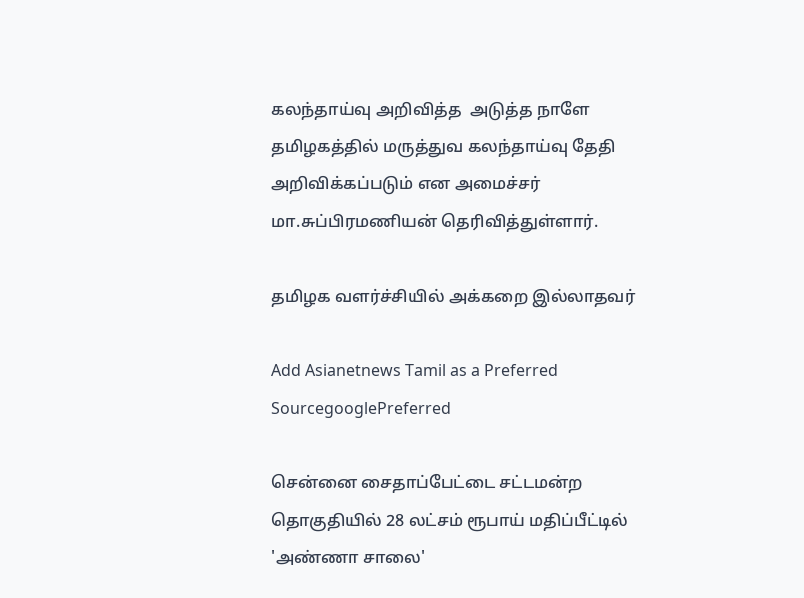கலந்தாய்வு அறிவித்த  அடுத்த நாளே தமிழகத்தில் மருத்துவ கலந்தாய்வு தேதி அறிவிக்கப்படும் என அமைச்சர் மா.சுப்பிரமணியன் தெரிவித்துள்ளார்.

தமிழக வளர்ச்சியில் அக்கறை இல்லாதவர்

Add Asianetnews Tamil as a Preferred SourcegooglePreferred

சென்னை சைதாப்பேட்டை சட்டமன்ற தொகுதியில் 28 லட்சம் ரூபாய் மதிப்பீட்டில் 'அண்ணா சாலை'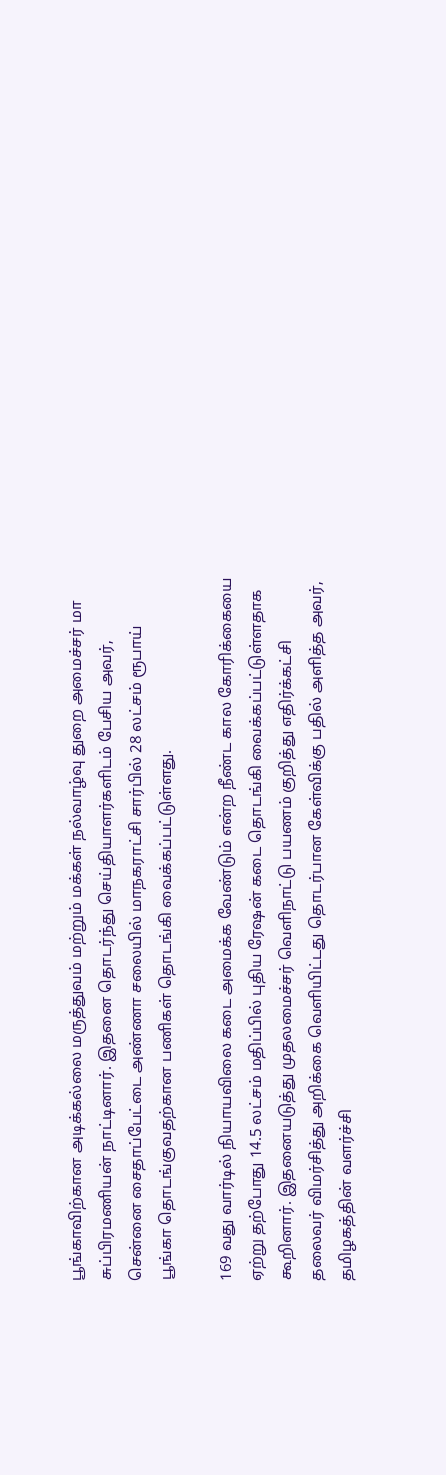பூங்காவிற்கான அடிக்கல்லை மருத்துவம் மற்றும் மக்கள் நல்வாழ்வு துறை அமைச்சர் மா சுப்பிரமணியன் நாட்டினார். இதனை தொடர்ந்து செய்தியாளர்களிடம் பேசிய அவர், சென்னை சைதாப்பேட்டை அண்ணா சலையில் மாநகராட்சி சார்பில் 28 லட்சம் ரூபாய் பூங்கா தொடங்குவதற்கான பணிகள் தொடங்கி வைக்கப்பட்டுள்ளது.

169 வது வார்டில் நியாயவிலை கடை அமைக்க வேண்டும் என்ற நீண்ட கால கோரிக்கையை ஏற்று தற்போது 14.5 லட்சம் மதிப்பில் புதிய ரேஷன் கடை தொடங்கி வைக்கப்பட்டுள்ளதாக கூறினார். இதனையடுத்து முதலமைச்சர் வெளிநாட்டு பயணம் குறித்து எதிர்க்கட்சி தலைவர் விமர்சித்து அறிக்கை வெளியிட்டது தொடர்பான கேள்விக்கு பதில் அளித்த அவர், தமிழகத்தின் வளர்ச்சி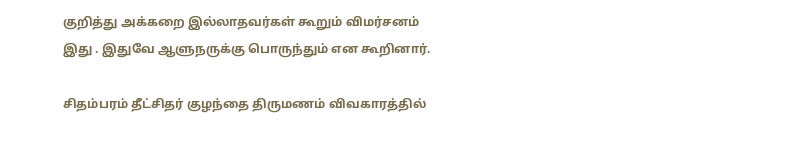குறித்து அக்கறை இல்லாதவர்கள் கூறும் விமர்சனம் இது . இதுவே ஆளுநருக்கு பொருந்தும் என கூறினார்.

சிதம்பரம் தீட்சிதர் குழந்தை திருமணம் விவகாரத்தில்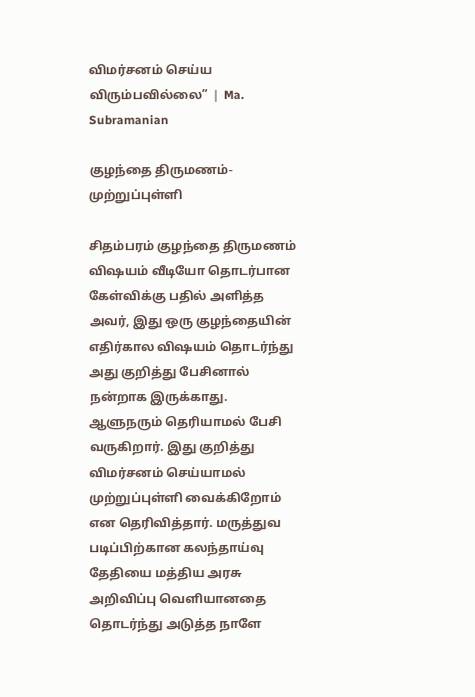விமர்சனம் செய்ய விரும்பவில்லை” ❘ Ma. Subramanian

குழந்தை திருமணம்- முற்றுப்புள்ளி

சிதம்பரம் குழந்தை திருமணம் விஷயம் வீடியோ தொடர்பான கேள்விக்கு பதில் அளித்த அவர், இது ஒரு குழந்தையின் எதிர்கால விஷயம் தொடர்ந்து அது குறித்து பேசினால் நன்றாக இருக்காது. ஆளுநரும் தெரியாமல் பேசி வருகிறார். இது குறித்து விமர்சனம் செய்யாமல் முற்றுப்புள்ளி வைக்கிறோம் என தெரிவித்தார். மருத்துவ படிப்பிற்கான கலந்தாய்வு தேதியை மத்திய அரசு அறிவிப்பு வெளியானதை தொடர்ந்து அடுத்த நாளே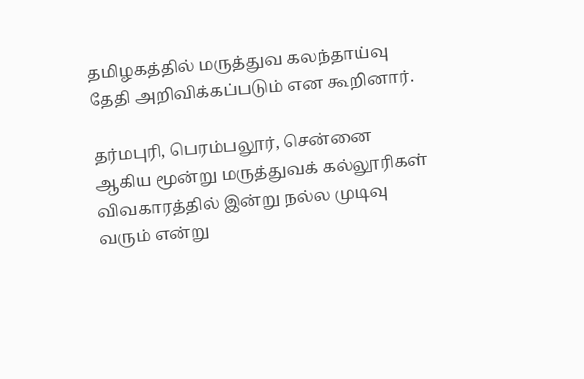தமிழகத்தில் மருத்துவ கலந்தாய்வு தேதி அறிவிக்கப்படும் என கூறினார்.

தர்மபுரி, பெரம்பலூர், சென்னை ஆகிய மூன்று மருத்துவக் கல்லூரிகள் விவகாரத்தில் இன்று நல்ல முடிவு வரும் என்று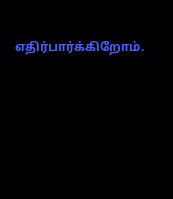எதிர்பார்க்கிறோம்.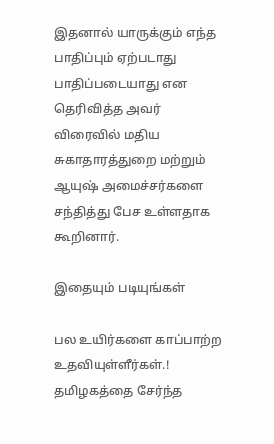இதனால் யாருக்கும் எந்த பாதிப்பும் ஏற்படாது பாதிப்படையாது என தெரிவித்த அவர் விரைவில் மதிய சுகாதாரத்துறை மற்றும் ஆயுஷ் அமைச்சர்களை சந்தித்து பேச உள்ளதாக கூறினார்.

இதையும் படியுங்கள்

பல உயிர்களை காப்பாற்ற உதவியுள்ளீர்கள்.! தமிழகத்தை சேர்ந்த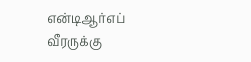என்டிஆர்எப் வீரருக்கு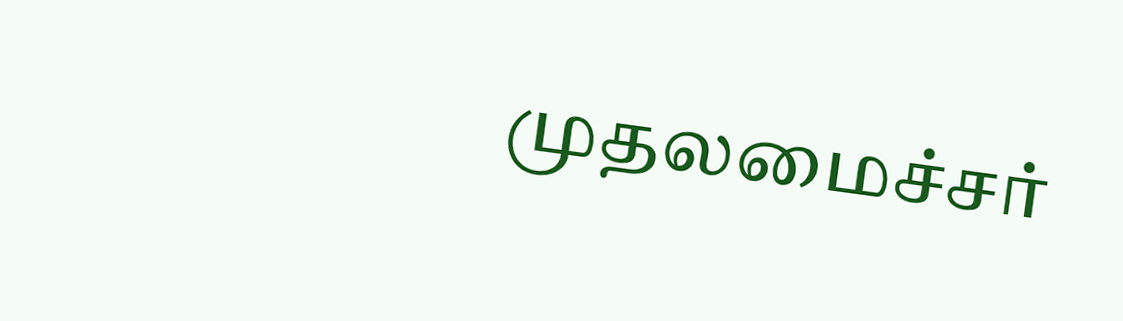முதலமைச்சர்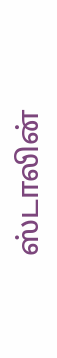ஸ்டாலின்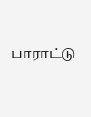பாராட்டு